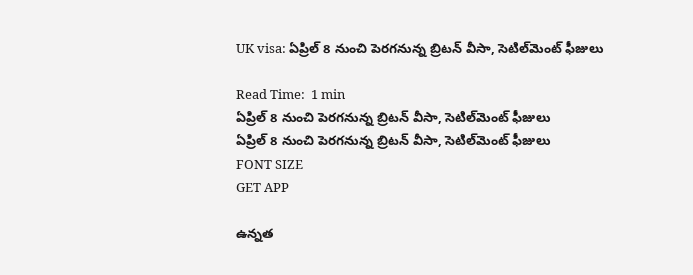UK visa: ఏప్రిల్ 8 నుంచి పెరగనున్న బ్రిటన్ వీసా, సెటిల్‌మెంట్ ఫీజులు

Read Time:  1 min
ఏప్రిల్ 8 నుంచి పెరగనున్న బ్రిటన్ వీసా, సెటిల్‌మెంట్ ఫీజులు
ఏప్రిల్ 8 నుంచి పెరగనున్న బ్రిటన్ వీసా, సెటిల్‌మెంట్ ఫీజులు
FONT SIZE
GET APP

ఉన్నత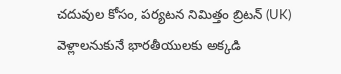చదువుల కోసం, పర్యటన నిమిత్తం బ్రిటన్ (UK) వెళ్లాలనుకునే భారతీయులకు అక్కడి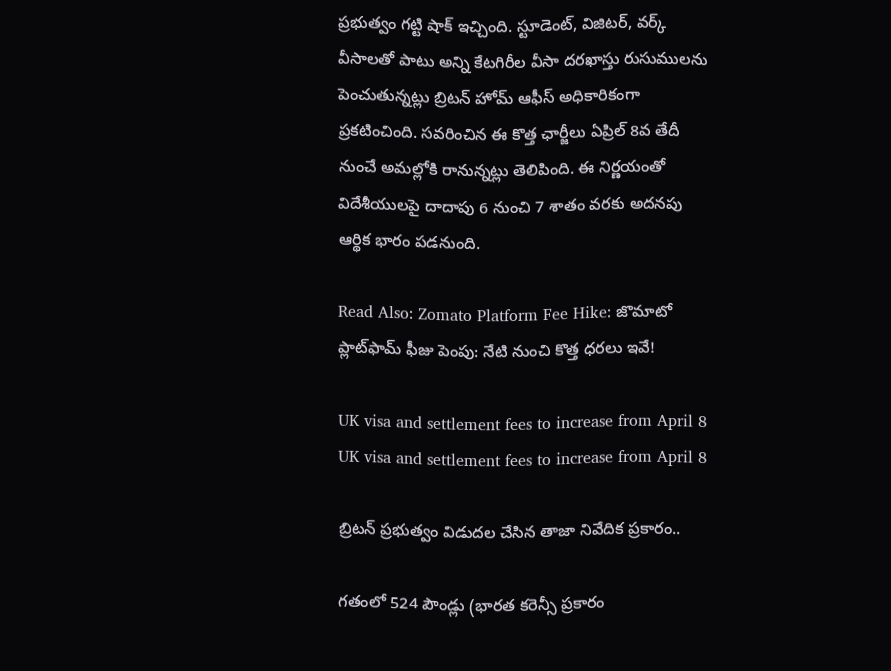ప్రభుత్వం గట్టి షాక్ ఇచ్చింది. స్టూడెంట్, విజిటర్, వర్క్ వీసాలతో పాటు అన్ని కేటగిరీల వీసా దరఖాస్తు రుసుములను పెంచుతున్నట్లు బ్రిటన్ హోమ్ ఆఫీస్ అధికారికంగా ప్రకటించింది. సవరించిన ఈ కొత్త ఛార్జీలు ఏప్రిల్ 8వ తేదీ నుంచే అమల్లోకి రానున్నట్లు తెలిపింది. ఈ నిర్ణయంతో విదేశీయులపై దాదాపు 6 నుంచి 7 శాతం వరకు అదనపు ఆర్థిక భారం పడనుంది.

Read Also: Zomato Platform Fee Hike: జొమాటో ప్లాట్‌ఫామ్ ఫీజు పెంపు: నేటి నుంచి కొత్త ధరలు ఇవే!

UK visa and settlement fees to increase from April 8
UK visa and settlement fees to increase from April 8

బ్రిటన్ ప్రభుత్వం విడుదల చేసిన తాజా నివేదిక ప్రకారం..

గతంలో 524 పౌండ్లు (భారత కరెన్సీ ప్రకారం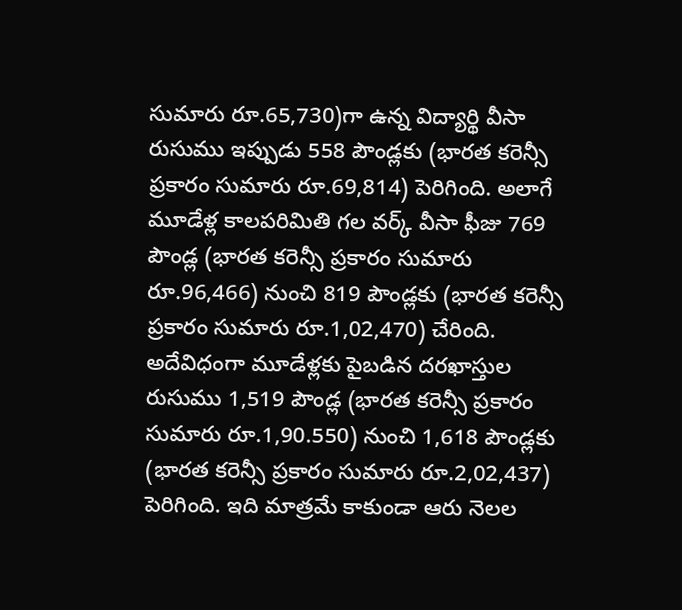సుమారు రూ.65,730)గా ఉన్న విద్యార్థి వీసా రుసుము ఇప్పుడు 558 పౌండ్లకు (భారత కరెన్సీ ప్రకారం సుమారు రూ.69,814) పెరిగింది. అలాగే మూడేళ్ల కాలపరిమితి గల వర్క్ వీసా ఫీజు 769 పౌండ్ల (భారత కరెన్సీ ప్రకారం సుమారు రూ.96,466) నుంచి 819 పౌండ్లకు (భారత కరెన్సీ ప్రకారం సుమారు రూ.1,02,470) చేరింది. అదేవిధంగా మూడేళ్లకు పైబడిన దరఖాస్తుల రుసుము 1,519 పౌండ్ల (భారత కరెన్సీ ప్రకారం సుమారు రూ.1,90.550) నుంచి 1,618 పౌండ్లకు (భారత కరెన్సీ ప్రకారం సుమారు రూ.2,02,437) పెరిగింది. ఇది మాత్రమే కాకుండా ఆరు నెలల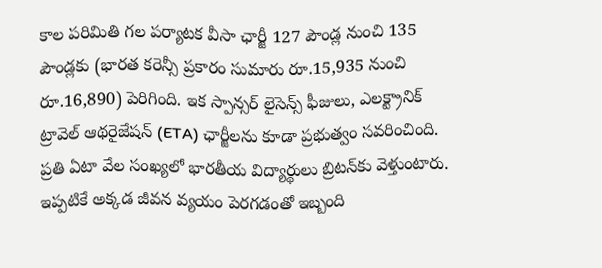కాల పరిమితి గల పర్యాటక వీసా ఛార్జీ 127 పౌండ్ల నుంచి 135 పౌండ్లకు (భారత కరెన్సీ ప్రకారం సుమారు రూ.15,935 నుంచి రూ.16,890) పెరిగింది. ఇక స్పాన్సర్ లైసెన్స్ ఫీజులు, ఎలక్ట్రానిక్ ట్రావెల్ ఆథరైజేషన్ (ETA) ఛార్జీలను కూడా ప్రభుత్వం సవరించింది. ప్రతి ఏటా వేల సంఖ్యలో భారతీయ విద్యార్థులు బ్రిటన్‌కు వెళ్తుంటారు. ఇప్పటికే అక్కడ జీవన వ్యయం పెరగడంతో ఇబ్బంది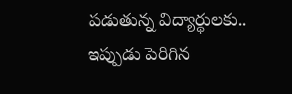పడుతున్న విద్యార్థులకు.. ఇప్పుడు పెరిగిన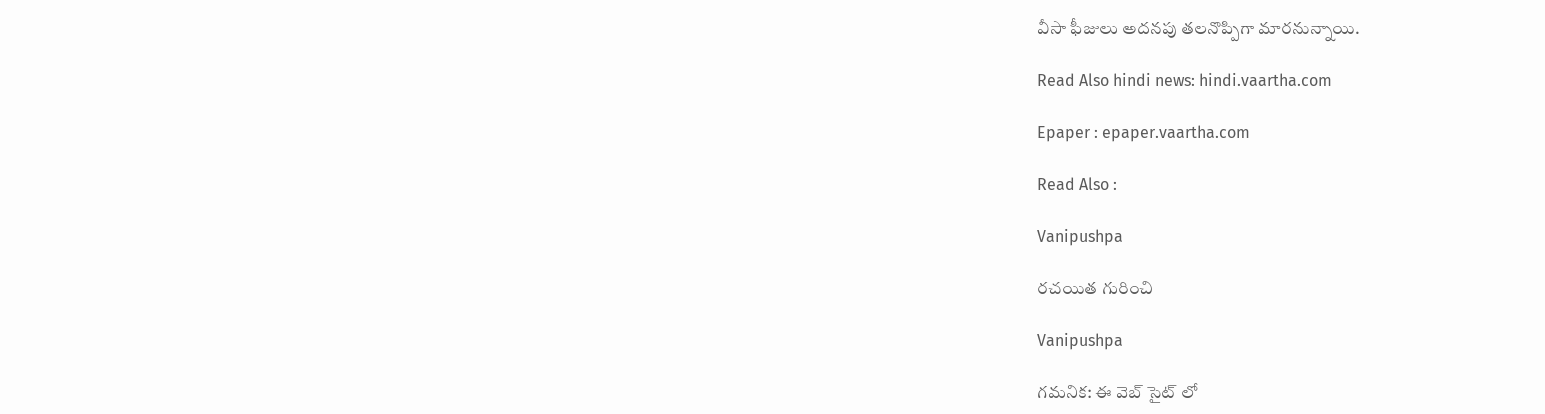వీసా ఫీజులు అదనపు తలనొప్పిగా మారనున్నాయి.

Read Also hindi news: hindi.vaartha.com

Epaper : epaper.vaartha.com

Read Also :

Vanipushpa

రచయిత గురించి

Vanipushpa

గమనిక: ఈ వెబ్ సైట్ లో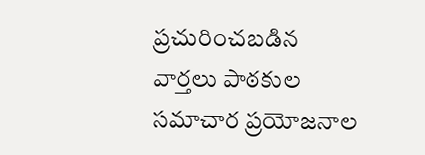ప్రచురించబడిన వార్తలు పాఠకుల సమాచార ప్రయోజనాల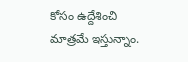కోసం ఉద్దేశించి మాత్రమే ఇస్తున్నాం.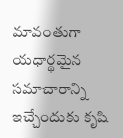మావంతుగా యధార్థమైన సమాచారాన్ని ఇచ్చేందుకు కృషి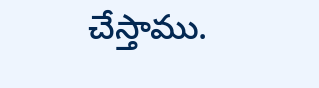చేస్తాము.